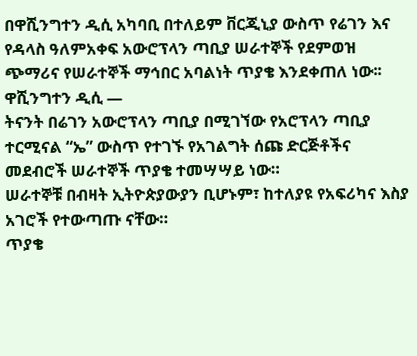በዋሺንግተን ዲሲ አካባቢ በተለይም ቨርጂኒያ ውስጥ የሬገን እና የዳላስ ዓለምአቀፍ አውሮፕላን ጣቢያ ሠራተኞች የደምወዝ ጭማሪና የሠራተኞች ማኅበር አባልነት ጥያቄ እንደቀጠለ ነው፡፡
ዋሺንግተን ዲሲ —
ትናንት በሬገን አውሮፕላን ጣቢያ በሚገኘው የአሮፕላን ጣቢያ ተርሚናል “ኤ” ውስጥ የተገኙ የአገልግት ሰጩ ድርጅቶችና መደብሮች ሠራተኞች ጥያቄ ተመሣሣይ ነው።
ሠራተኞቹ በብዛት ኢትዮጵያውያን ቢሆኑም፣ ከተለያዩ የአፍሪካና እስያ አገሮች የተውጣጡ ናቸው።
ጥያቄ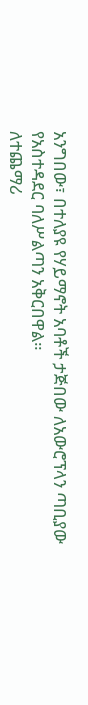አንግበው፣ በተለያዩ የሃይማኖት አባቶች ታጅበው ለአውሮፕላን ጣቢያው የአስተዳደር ባለሥልጣን አቅርበዋል።
ለተጨማሪ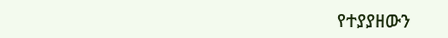የተያያዘውን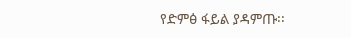የድምፅ ፋይል ያዳምጡ፡፡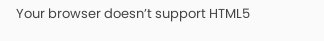Your browser doesn’t support HTML5